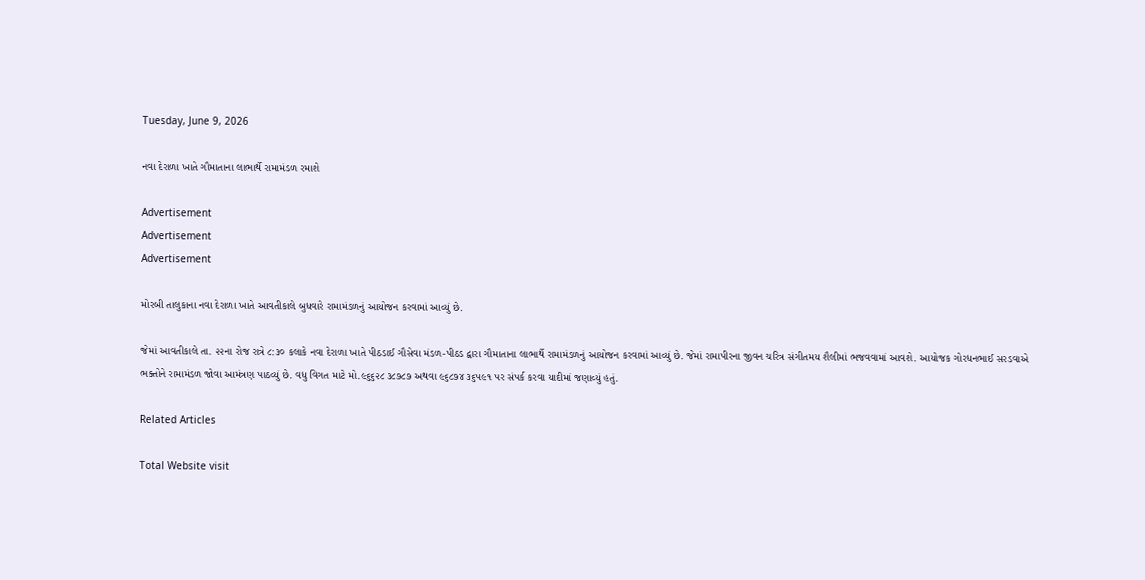Tuesday, June 9, 2026

નવા દેરાળા ખાતે ગૌમાતાના લાભાર્થે રામામંડળ રમાશે

Advertisement
Advertisement
Advertisement

મોરબી તાલુકાના નવા દેરાળા ખાતે આવતીકાલે બુધવારે રામામંડળનું આયોજન કરવામાં આવ્યું છે.

જેમાં આવતીકાલે તા. ૨૨ના રોજ રાત્રે ૮:૩૦ કલાકે નવા દેરાળા ખાતે પીઠડાઈ ગૌસેવા મંડળ‌-પીઠડ દ્વારા ગૌમાતાના લાભાર્થે રામામંડળનું આયોજન કરવામાં આવ્યું છે. જેમાં રામાપીરના જીવન ચરિત્ર સંગીતમય શૈલીમાં ભજવવામાં આવશે. આયોજક ગોરધનભાઈ સરડવાએ ભક્તોને રામામંડળ જોવા આમંત્રણ પાઠવ્યું છે. વધુ વિગત માટે મો.૯૬૬૨૮ ૩૮૭૮૭ અથવા ૯૬૮૭૪ ૩૬૫૯૧ પર સંપર્ક કરવા યાદીમાં જણાવ્યું હતું.

Related Articles

Total Website visit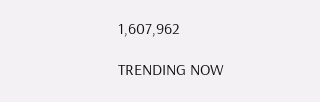1,607,962

TRENDING NOW